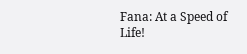Fana: At a Speed of Life!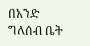በአንድ ግለሰብ ቤት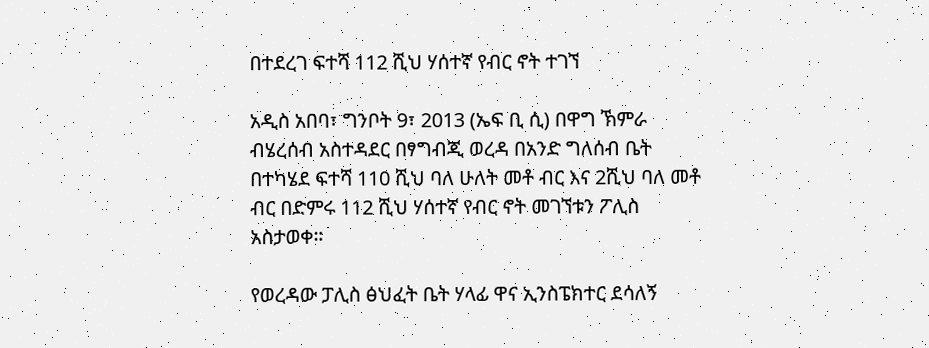በተደረገ ፍተሻ 112 ሺህ ሃሰተኛ የብር ኖት ተገኘ

አዲስ አበባ፣ ግንቦት 9፣ 2013 (ኤፍ ቢ ሲ) በዋግ ኽምራ ብሄረሰብ አስተዳደር በፃግብጂ ወረዳ በአንድ ግለሰብ ቤት በተካሄደ ፍተሻ 110 ሺህ ባለ ሁለት መቶ ብር እና 2ሺህ ባለ መቶ ብር በድምሩ 112 ሺህ ሃሰተኛ የብር ኖት መገኘቱን ፖሊስ አስታወቀ።

የወረዳው ፓሊስ ፅህፈት ቤት ሃላፊ ዋና ኢንስፔክተር ደሳለኝ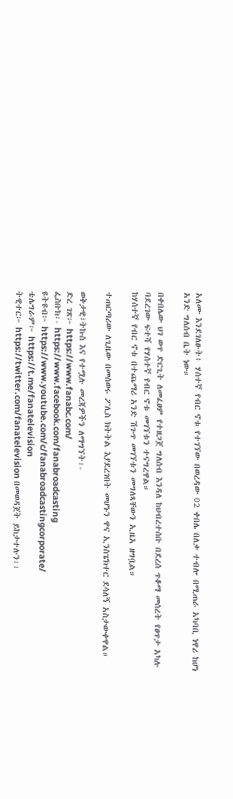አለሙ እንደገለፁት፥ ሃሰተኛ የብር ኖቱ የተገኘው በወረዳው 02 ቀበሌ በለቃ ተብሎ በሚጠራ አካባቢ ነዋሪ ከሆነ አንድ ግለሰብ ቤት ነው።

በቀበሌው ህገ ወጥ ድርጊት ለመፈፀም የተዘጋጀ ግለሰብ እንዳለ ከህብረተሰቡ በደረሰ ጥቆማ መሰረት የፀጥታ አካሉ ባደረገው ፍተሻ የሃሰተኛ የብር ኖቱ መገኘቱን ተናግረዋል።
ከሃሰተኛ የብር ኖቱ በተጨማሪ አንድ ሽጉጥ መገኘቱን መግለጻቸውን ኢዜአ ዘግቧል።

ተጠርጣሪው ለጊዜው በመሰወሩ ፖሊስ ክትትል እያደረገበት መሆኑን ዋና ኢንስፔክተር ደሳለኝ አስታውቀዋል።

ወቅታዊ፣ትኩስ እና የተሟሉ መረጃዎችን ለማግኘት፡-
ድረ ገጽ፦ https://www.fanabc.com/
ፌስቡክ፡- https://www.facebook.com/fanabroadcasting
ዩትዩብ፦ https://www.youtube.com/c/fanabroadcastingcorporate/
ቴሌግራም፦ https://t.me/fanatelevision
ትዊተር፦ https://twitter.com/fanatelevision በመወዳጀት ይከታተሉን፡፡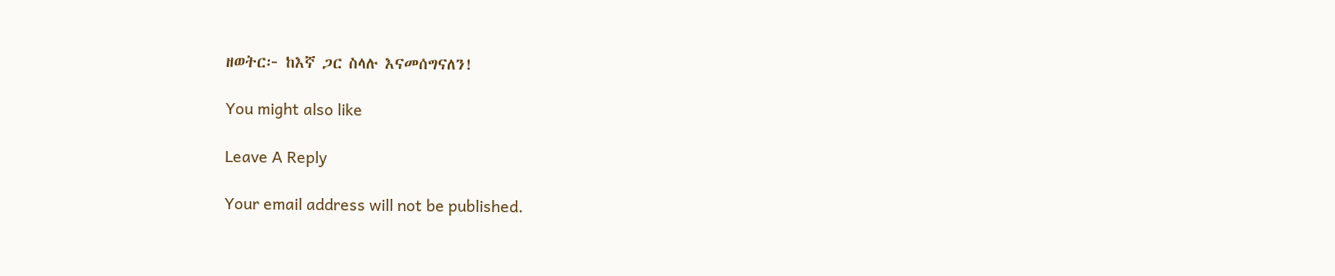ዘወትር፦ ከእኛ ጋር ስላሉ እናመሰግናለን!

You might also like

Leave A Reply

Your email address will not be published.